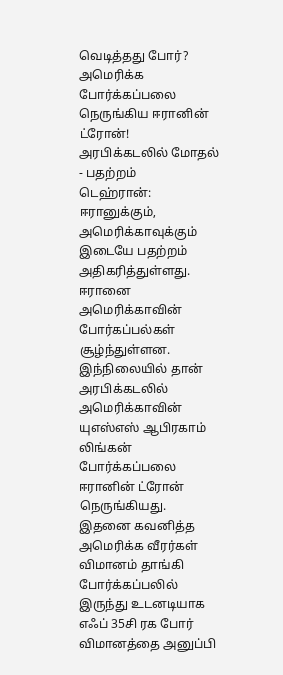வெடித்தது போர்? அமெரிக்க போர்க்கப்பலை நெருங்கிய ஈரானின் ட்ரோன்! அரபிக்கடலில் மோதல் - பதற்றம்
டெஹ்ரான்: ஈரானுக்கும், அமெரிக்காவுக்கும் இடையே பதற்றம் அதிகரித்துள்ளது. ஈரானை அமெரிக்காவின் போர்கப்பல்கள் சூழ்ந்துள்ளன. இந்நிலையில் தான் அரபிக்கடலில் அமெரிக்காவின் யுஎஸ்எஸ் ஆபிரகாம் லிங்கன் போர்க்கப்பலை ஈரானின் ட்ரோன் நெருங்கியது. இதனை கவனித்த அமெரிக்க வீரர்கள் விமானம் தாங்கி போர்க்கப்பலில் இருந்து உடனடியாக எஃப் 35சி ரக போர் விமானத்தை அனுப்பி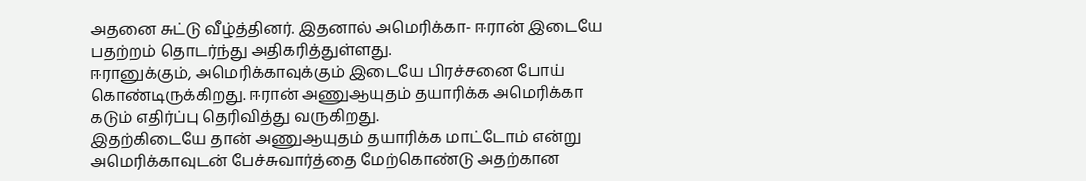அதனை சுட்டு வீழ்த்தினர். இதனால் அமெரிக்கா- ஈரான் இடையே பதற்றம் தொடர்ந்து அதிகரித்துள்ளது.
ஈரானுக்கும், அமெரிக்காவுக்கும் இடையே பிரச்சனை போய் கொண்டிருக்கிறது. ஈரான் அணுஆயுதம் தயாரிக்க அமெரிக்கா கடும் எதிர்ப்பு தெரிவித்து வருகிறது.
இதற்கிடையே தான் அணுஆயுதம் தயாரிக்க மாட்டோம் என்று அமெரிக்காவுடன் பேச்சுவார்த்தை மேற்கொண்டு அதற்கான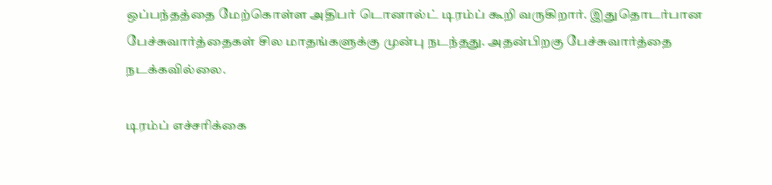ஒப்பந்தத்தை மேற்கொள்ள அதிபர் டொனால்ட் டிரம்ப் கூறி வருகிறார். இதுதொடர்பான பேச்சுவார்த்தைகள் சில மாதங்களுக்கு முன்பு நடந்தது. அதன்பிறகு பேச்சுவார்த்தை நடக்கவில்லை.

டிரம்ப் எச்சரிக்கை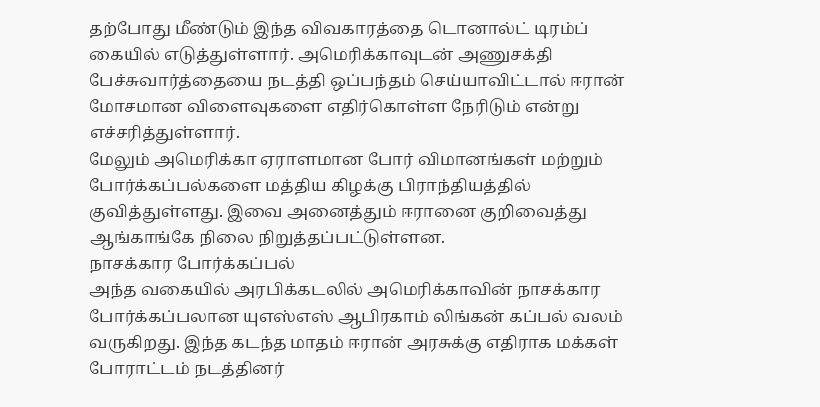தற்போது மீண்டும் இந்த விவகாரத்தை டொனால்ட் டிரம்ப் கையில் எடுத்துள்ளார். அமெரிக்காவுடன் அணுசக்தி பேச்சுவார்த்தையை நடத்தி ஒப்பந்தம் செய்யாவிட்டால் ஈரான் மோசமான விளைவுகளை எதிர்கொள்ள நேரிடும் என்று எச்சரித்துள்ளார்.
மேலும் அமெரிக்கா ஏராளமான போர் விமானங்கள் மற்றும் போர்க்கப்பல்களை மத்திய கிழக்கு பிராந்தியத்தில் குவித்துள்ளது. இவை அனைத்தும் ஈரானை குறிவைத்து ஆங்காங்கே நிலை நிறுத்தப்பட்டுள்ளன.
நாசக்கார போர்க்கப்பல்
அந்த வகையில் அரபிக்கடலில் அமெரிக்காவின் நாசக்கார போர்க்கப்பலான யுஎஸ்எஸ் ஆபிரகாம் லிங்கன் கப்பல் வலம் வருகிறது. இந்த கடந்த மாதம் ஈரான் அரசுக்கு எதிராக மக்கள் போராட்டம் நடத்தினர்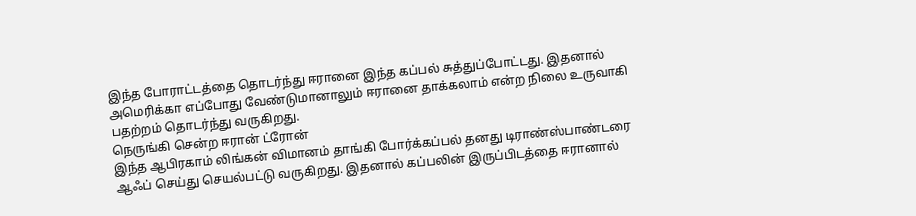இந்த போராட்டத்தை தொடர்ந்து ஈரானை இந்த கப்பல் சுத்துப்போட்டது. இதனால் அமெரிக்கா எப்போது வேண்டுமானாலும் ஈரானை தாக்கலாம் என்ற நிலை உருவாகி பதற்றம் தொடர்ந்து வருகிறது.
நெருங்கி சென்ற ஈரான் ட்ரோன்
இந்த ஆபிரகாம் லிங்கன் விமானம் தாங்கி போர்க்கப்பல் தனது டிராண்ஸ்பாண்டரை ஆஃப் செய்து செயல்பட்டு வருகிறது. இதனால் கப்பலின் இருப்பிடத்தை ஈரானால்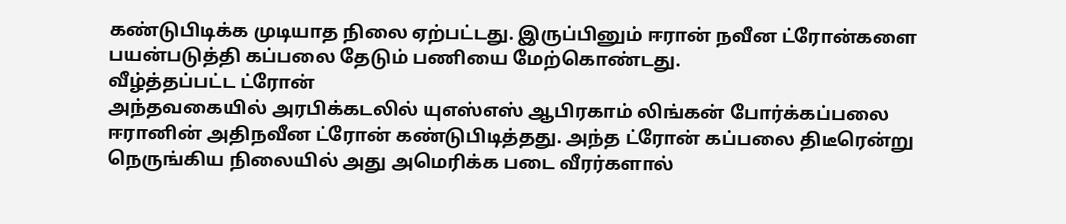கண்டுபிடிக்க முடியாத நிலை ஏற்பட்டது. இருப்பினும் ஈரான் நவீன ட்ரோன்களை பயன்படுத்தி கப்பலை தேடும் பணியை மேற்கொண்டது.
வீழ்த்தப்பட்ட ட்ரோன்
அந்தவகையில் அரபிக்கடலில் யுஎஸ்எஸ் ஆபிரகாம் லிங்கன் போர்க்கப்பலை ஈரானின் அதிநவீன ட்ரோன் கண்டுபிடித்தது. அந்த ட்ரோன் கப்பலை திடீரென்று நெருங்கிய நிலையில் அது அமெரிக்க படை வீரர்களால்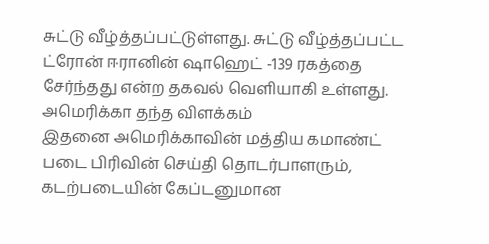சுட்டு வீழ்த்தப்பட்டுள்ளது. சுட்டு வீழ்த்தப்பட்ட ட்ரோன் ஈரானின் ஷாஹெட் -139 ரகத்தை சேர்ந்தது என்ற தகவல் வெளியாகி உள்ளது.
அமெரிக்கா தந்த விளக்கம்
இதனை அமெரிக்காவின் மத்திய கமாண்ட் படை பிரிவின் செய்தி தொடர்பாளரும், கடற்படையின் கேப்டனுமான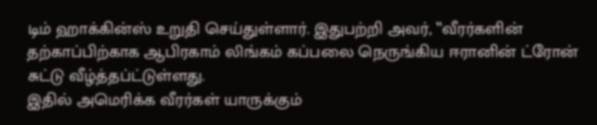டிம் ஹாக்கின்ஸ் உறுதி செய்துள்ளார். இதுபற்றி அவர், ‛‛வீரர்களின் தற்காப்பிற்காக ஆபிரகாம் லிங்கம் கப்பலை நெருங்கிய ஈரானின் ட்ரோன் சுட்டு வீழ்த்தப்ட்டுள்ளது.
இதில் அமெரிக்க வீரர்கள் யாருக்கும்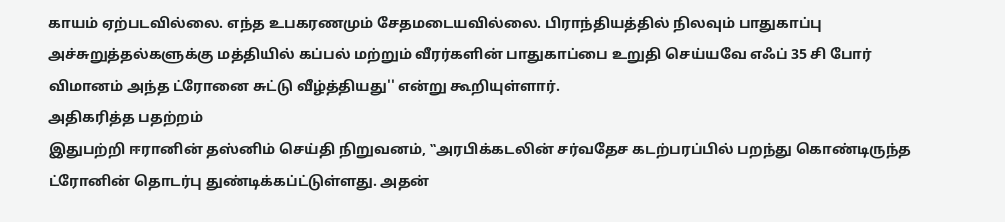காயம் ஏற்படவில்லை. எந்த உபகரணமும் சேதமடையவில்லை. பிராந்தியத்தில் நிலவும் பாதுகாப்பு அச்சுறுத்தல்களுக்கு மத்தியில் கப்பல் மற்றும் வீரர்களின் பாதுகாப்பை உறுதி செய்யவே எஃப் 35 சி போர் விமானம் அந்த ட்ரோனை சுட்டு வீழ்த்தியது'' என்று கூறியுள்ளார்.
அதிகரித்த பதற்றம்
இதுபற்றி ஈரானின் தஸ்னிம் செய்தி நிறுவனம், ‛‛அரபிக்கடலின் சர்வதேச கடற்பரப்பில் பறந்து கொண்டிருந்த ட்ரோனின் தொடர்பு துண்டிக்கப்ட்டுள்ளது. அதன்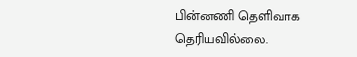பின்னணி தெளிவாக தெரியவில்லை.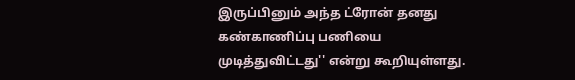இருப்பினும் அந்த ட்ரோன் தனது கண்காணிப்பு பணியை முடித்துவிட்டது'' என்று கூறியுள்ளது.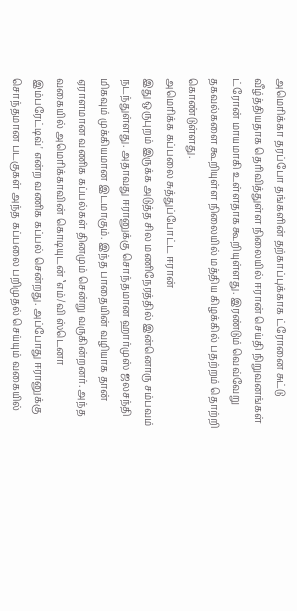அமெரிக்கா தரப்போ தங்களின் தற்காப்புக்காக ட்ரோனை சுட்டு வீழ்த்தியதாக தெரிவித்துள்ள நிலையில் ஈரான் செய்தி நிறுவனங்கள் ட்ரோன் மாயமாகி உள்ளதாக கூறியுள்ளது. இரண்டும் வெவ்வேறு தகவல்களை கூறியுள்ள நிலையில் மத்திய கிழக்கில் பதற்றம் தொற்றி கொண்டுள்ளது.
அமெரிக்க கப்பலை சுத்துப்போட்ட ஈரான்
இது ஒருபுறம் இருக்க அடுத்த சில மணிநேரத்தில் இன்னொரு சம்பவம் நடந்துள்ளது. அதாவது ஈரானுக்கு சொந்தமான ஹார்முஸ் ஜலசந்தி மிகவும் முக்கியமான இடமாகும். இந்த பாதையின் வழியாக தான் ஏராளமான வணிக கப்பல்கள் தினமும் சென்று வருகின்றனர். அந்த வகையில் அமெரிக்காவின் கொடியுடன் ‛எம்/வி ஸ்டெனா இம்பரேட்டிவ்' என்ற வணிக கப்பல் சென்றது. அப்போது ஈரானுக்கு சொந்தமான படகுகள் அந்த கப்பலை பறிமுதல் செய்யும் வகையில்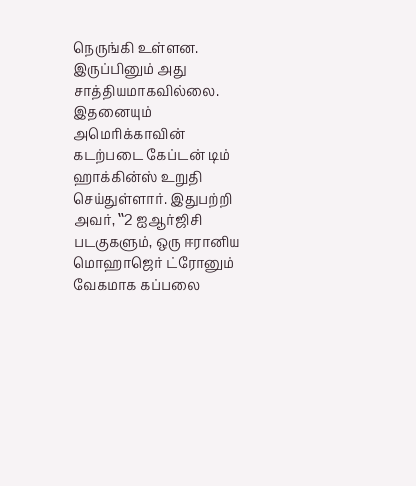நெருங்கி உள்ளன. இருப்பினும் அது சாத்தியமாகவில்லை.
இதனையும் அமெரிக்காவின் கடற்படை கேப்டன் டிம் ஹாக்கின்ஸ் உறுதி செய்துள்ளார். இதுபற்றி அவர், ‛‛2 ஐஆர்ஜிசி படகுகளும், ஒரு ஈரானிய மொஹாஜெர் ட்ரோனும் வேகமாக கப்பலை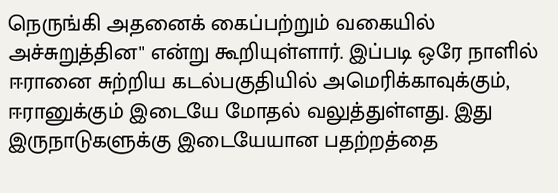நெருங்கி அதனைக் கைப்பற்றும் வகையில் அச்சுறுத்தின'' என்று கூறியுள்ளார். இப்படி ஒரே நாளில் ஈரானை சுற்றிய கடல்பகுதியில் அமெரிக்காவுக்கும், ஈரானுக்கும் இடையே மோதல் வலுத்துள்ளது. இது இருநாடுகளுக்கு இடையேயான பதற்றத்தை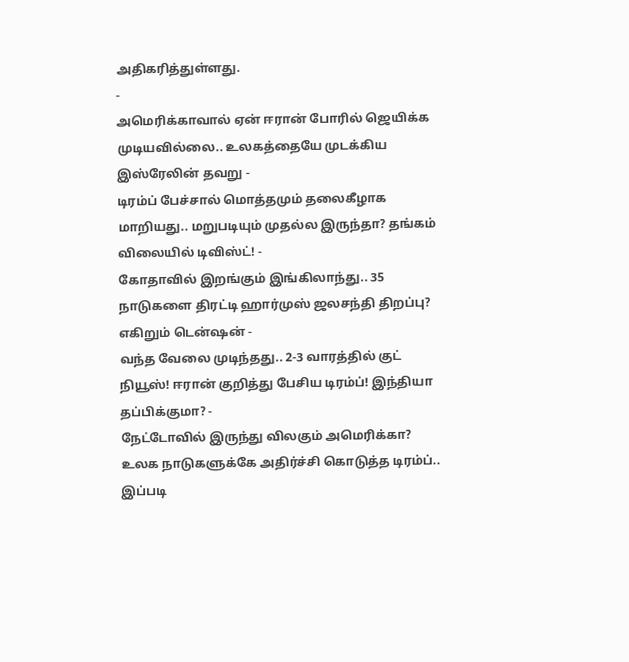அதிகரித்துள்ளது.
-
அமெரிக்காவால் ஏன் ஈரான் போரில் ஜெயிக்க முடியவில்லை.. உலகத்தையே முடக்கிய இஸ்ரேலின் தவறு -
டிரம்ப் பேச்சால் மொத்தமும் தலைகீழாக மாறியது.. மறுபடியும் முதல்ல இருந்தா? தங்கம் விலையில் டிவிஸ்ட்! -
கோதாவில் இறங்கும் இங்கிலாந்து.. 35 நாடுகளை திரட்டி ஹார்முஸ் ஜலசந்தி திறப்பு? எகிறும் டென்ஷன் -
வந்த வேலை முடிந்தது.. 2-3 வாரத்தில் குட் நியூஸ்! ஈரான் குறித்து பேசிய டிரம்ப்! இந்தியா தப்பிக்குமா? -
நேட்டோவில் இருந்து விலகும் அமெரிக்கா? உலக நாடுகளுக்கே அதிர்ச்சி கொடுத்த டிரம்ப்.. இப்படி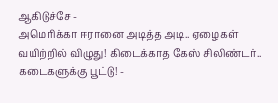ஆகிடுச்சே -
அமெரிக்கா ஈரானை அடித்த அடி.. ஏழைகள் வயிற்றில் விழுது! கிடைக்காத கேஸ் சிலிண்டர்.. கடைகளுக்கு பூட்டு! -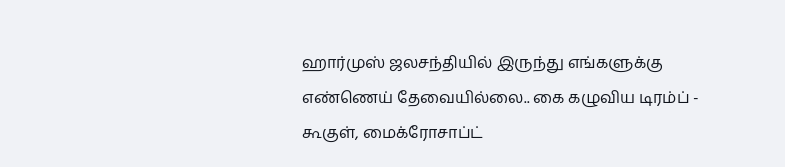ஹார்முஸ் ஜலசந்தியில் இருந்து எங்களுக்கு எண்ணெய் தேவையில்லை.. கை கழுவிய டிரம்ப் -
கூகுள், மைக்ரோசாப்ட்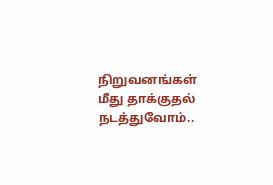நிறுவனங்கள் மீது தாக்குதல் நடத்துவோம்..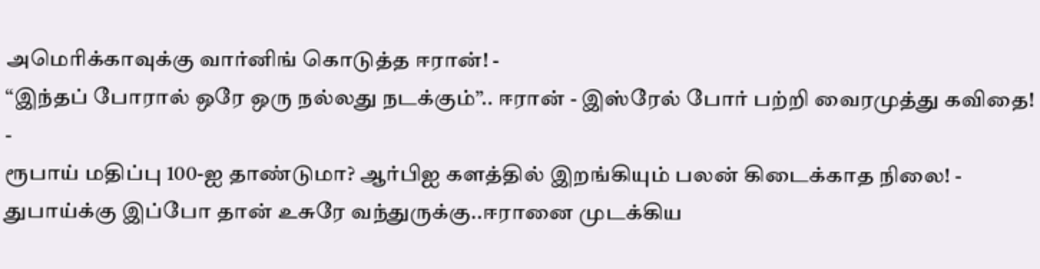அமெரிக்காவுக்கு வார்னிங் கொடுத்த ஈரான்! -
“இந்தப் போரால் ஒரே ஒரு நல்லது நடக்கும்”.. ஈரான் - இஸ்ரேல் போர் பற்றி வைரமுத்து கவிதை! -
ரூபாய் மதிப்பு 100-ஐ தாண்டுமா? ஆர்பிஐ களத்தில் இறங்கியும் பலன் கிடைக்காத நிலை! -
துபாய்க்கு இப்போ தான் உசுரே வந்துருக்கு..ஈரானை முடக்கிய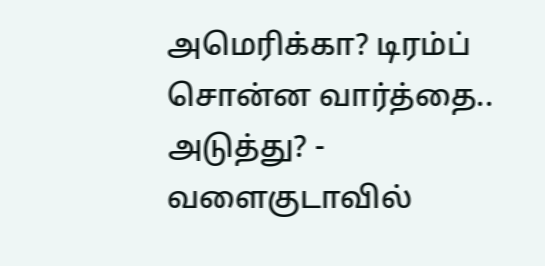அமெரிக்கா? டிரம்ப் சொன்ன வார்த்தை.. அடுத்து? -
வளைகுடாவில்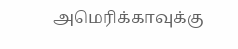அமெரிக்காவுக்கு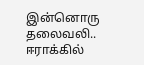இன்னொரு தலைவலி.. ஈராக்கில்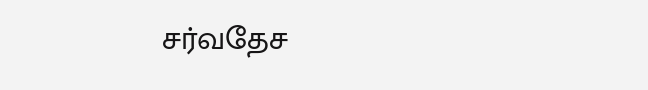சர்வதேச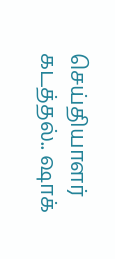செய்தியாளர் கடத்தல்.. ஷாக்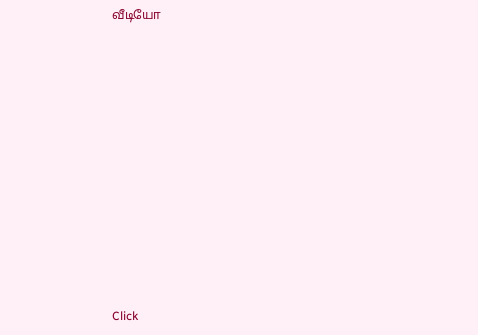வீடியோ












Click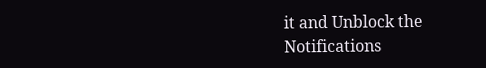it and Unblock the Notifications